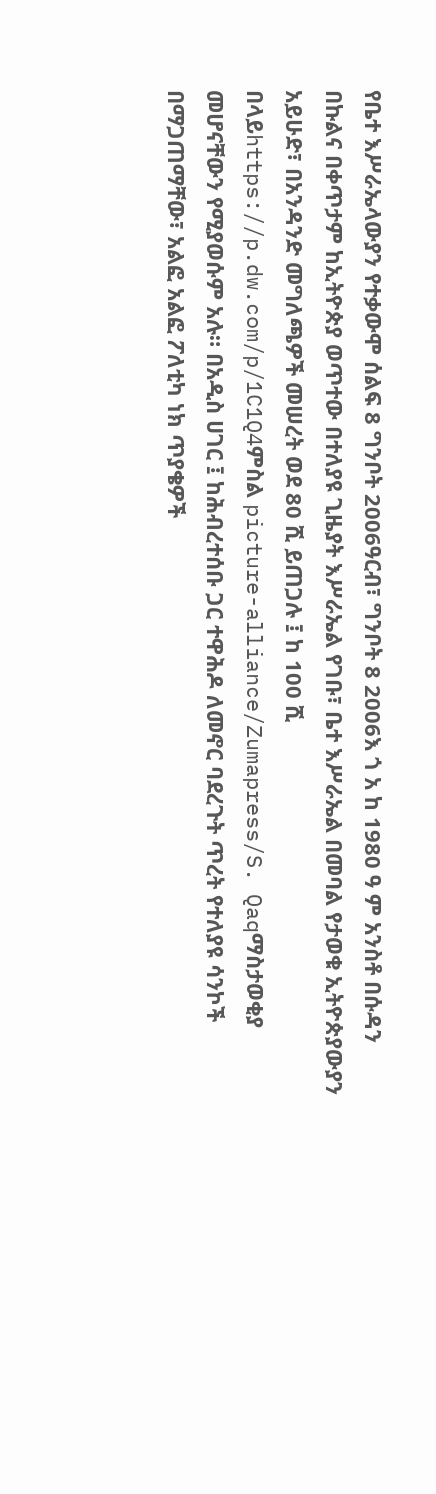የቤተ እሥራኤላውያን የተቃውሞ ሰልፍ 8 ግንቦት 2006ዓርብ፣ ግንቦት 8 2006እ ጎ አ ከ 1980 ዓ ም አንስቶ በሱዳን በኩልና በቀጥታም ከኢትዮጵያ ወጥተው በተለያዩ ጊዜያት እሥራኤል የገቡ፣ ቤተ እሥራኤል በመባል የታወቁ ኢትዮጵያውያን አይሁድ፣ በአንዳንድ መግለጫዎች መሠረት ወደ 80 ሺ ይጠጋሉ ፤ ከ 100 ሺ በላይhttps://p.dw.com/p/1C1Q4ምስል picture-alliance/Zumapress/S. Qaqማስታወቂያ መሆናቸውን የሚያወሱም አሉ። በአዲስ ሀገር ፤ ከሕብረተሰቡ ጋር ተዋሕዶ ለመኖር ባደረጉት ጥረት የተለያዩ ሳንኮች በማጋጠማቸው፣ አልፎ አልፎ ፖለቲካ ነክ ጥያቄዎች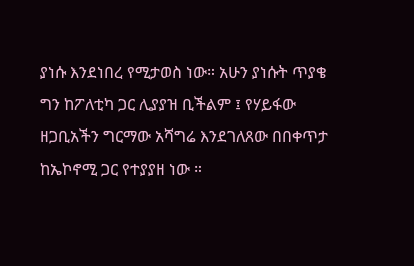ያነሱ እንደነበረ የሚታወስ ነው። አሁን ያነሱት ጥያቄ ግን ከፖለቲካ ጋር ሊያያዝ ቢችልም ፤ የሃይፋው ዘጋቢአችን ግርማው አሻግሬ እንደገለጸው በበቀጥታ ከኤኮኖሚ ጋር የተያያዘ ነው ።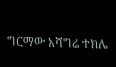ግርማው አሻግሬ ተክሌ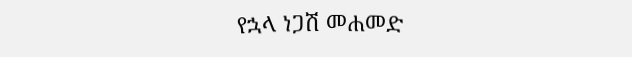የኋላ ነጋሽ መሐመድ